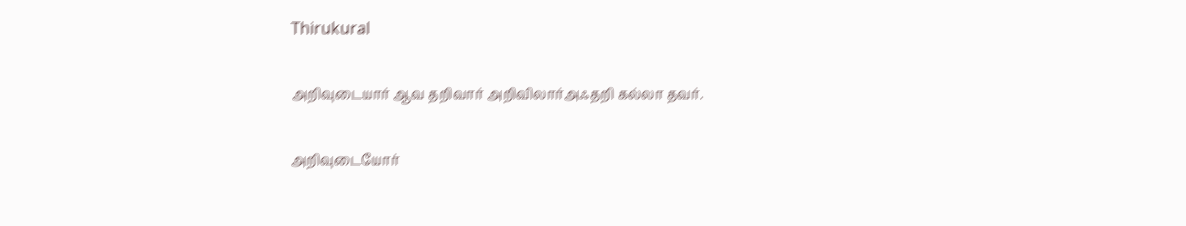Thirukural

அறிவுடையார் ஆவ தறிவார் அறிவிலார்அஃதறி கல்லா தவர்.

அறிவுடையோர்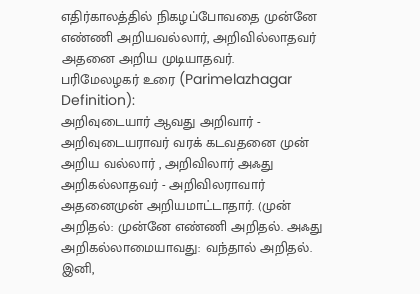எதிர்காலத்தில் நிகழப்போவதை முன்னே எண்ணி அறியவல்லார், அறிவில்லாதவர் அதனை அறிய முடியாதவர்.
பரிமேலழகர் உரை (Parimelazhagar Definition):
அறிவுடையார் ஆவது அறிவார் - அறிவுடையராவர் வரக் கடவதனை முன் அறிய வல்லார் , அறிவிலார் அஃது அறிகல்லாதவர் - அறிவிலராவார் அதனைமுன் அறியமாட்டாதார். (முன் அறிதல்: முன்னே எண்ணி அறிதல். அஃது அறிகல்லாமையாவது: வந்தால் அறிதல். இனி,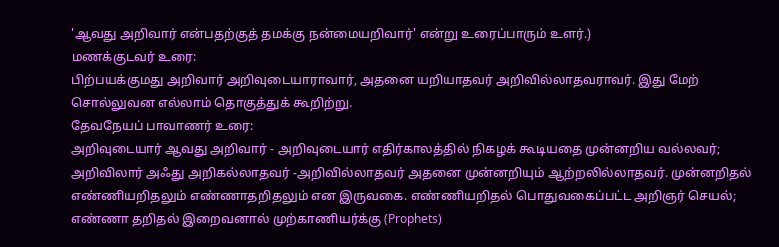'ஆவது அறிவார் என்பதற்குத் தமக்கு நன்மையறிவார்' என்று உரைப்பாரும் உளர்.)
மணக்குடவர் உரை:
பிற்பயக்குமது அறிவார் அறிவுடையாராவார், அதனை யறியாதவர் அறிவில்லாதவராவர். இது மேற் சொல்லுவன எல்லாம் தொகுத்துக் கூறிற்று.
தேவநேயப் பாவாணர் உரை:
அறிவுடையார் ஆவது அறிவார் - அறிவுடையார் எதிர்காலத்தில் நிகழக் கூடியதை முன்னறிய வல்லவர்; அறிவிலார் அஃது அறிகல்லாதவர் -அறிவில்லாதவர் அதனை முன்னறியும் ஆற்றலில்லாதவர். முன்னறிதல் எண்ணியறிதலும் எண்ணாதறிதலும் என இருவகை. எண்ணியறிதல் பொதுவகைப்பட்ட அறிஞர் செயல்; எண்ணா தறிதல் இறைவனால் முற்காணியர்க்கு (Prophets)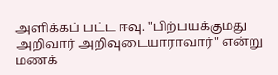அளிக்கப் பட்ட ஈவு. "பிற்பயக்குமது அறிவார் அறிவுடையாராவார்" என்று மணக்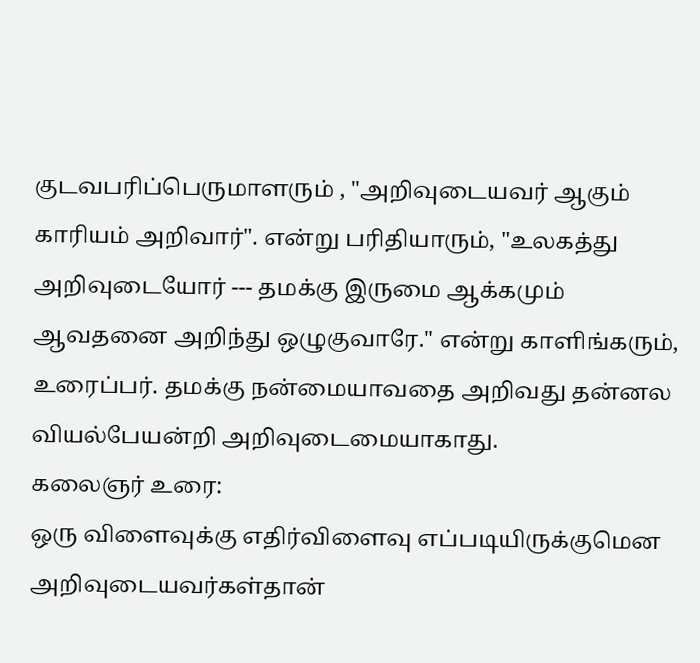குடவபரிப்பெருமாளரும் , "அறிவுடையவர் ஆகும் காரியம் அறிவார்". என்று பரிதியாரும், "உலகத்து அறிவுடையோர் --- தமக்கு இருமை ஆக்கமும் ஆவதனை அறிந்து ஒழுகுவாரே." என்று காளிங்கரும், உரைப்பர். தமக்கு நன்மையாவதை அறிவது தன்னல வியல்பேயன்றி அறிவுடைமையாகாது.
கலைஞர் உரை:
ஒரு விளைவுக்கு எதிர்விளைவு எப்படியிருக்குமென அறிவுடையவர்கள்தான்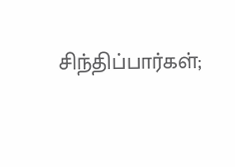சிந்திப்பார்கள்;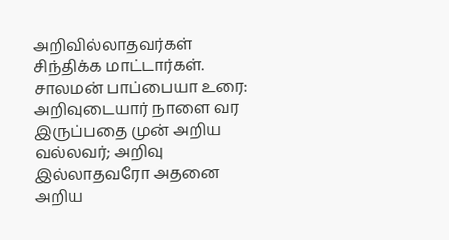அறிவில்லாதவர்கள் சிந்திக்க மாட்டார்கள்.
சாலமன் பாப்பையா உரை:
அறிவுடையார் நாளை வர இருப்பதை முன் அறிய வல்லவர்; அறிவு இல்லாதவரோ அதனை அறிய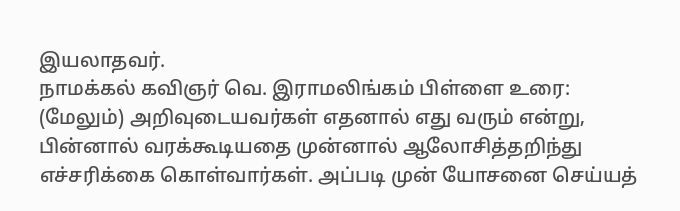இயலாதவர்.
நாமக்கல் கவிஞர் வெ. இராமலிங்கம் பிள்ளை உரை:
(மேலும்) அறிவுடையவர்கள் எதனால் எது வரும் என்று, பின்னால் வரக்கூடியதை முன்னால் ஆலோசித்தறிந்து எச்சரிக்கை கொள்வார்கள். அப்படி முன் யோசனை செய்யத்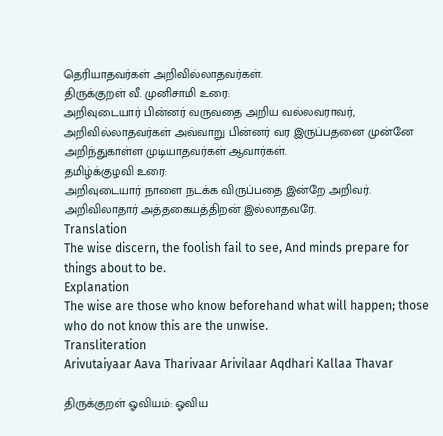தெரியாதவர்கள் அறிவில்லாதவர்கள்.
திருக்குறள் வீ. முனிசாமி உரை:
அறிவுடையார் பின்னர் வருவதை அறிய வல்லவராவர், அறிவில்லாதவர்கள் அவ்வாறு பின்னர் வர இருப்பதனை முன்னே அறிந்துகாள்ள முடியாதவர்கள் ஆவார்கள்.
தமிழ்க்குழவி உரை:
அறிவுடையார் நாளை நடக்க விருப்பதை இன்றே அறிவர். அறிவிலாதார் அத்தகையத்திறன் இல்லாதவரே.
Translation
The wise discern, the foolish fail to see, And minds prepare for things about to be.
Explanation
The wise are those who know beforehand what will happen; those who do not know this are the unwise.
Transliteration
Arivutaiyaar Aava Tharivaar Arivilaar Aqdhari Kallaa Thavar

திருக்குறள் ஓவியம்: ஓவிய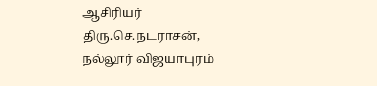ஆசிரியர் திரு.செ.நடராசன், நல்லூர் விஜயாபுரம்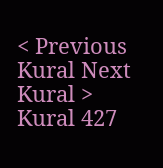< Previous Kural Next Kural >
Kural 427